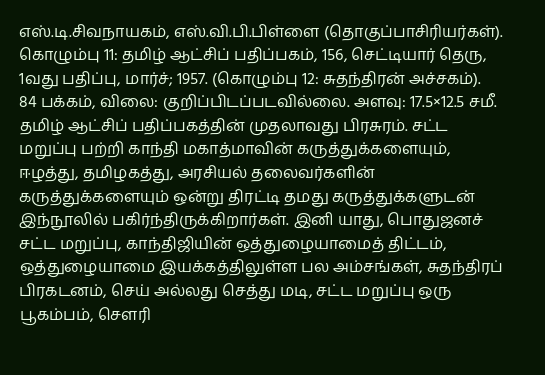எஸ்.டி.சிவநாயகம், எஸ்.வி.பி.பிள்ளை (தொகுப்பாசிரியர்கள்). கொழும்பு 11: தமிழ் ஆட்சிப் பதிப்பகம், 156, செட்டியார் தெரு, 1வது பதிப்பு, மார்ச்; 1957. (கொழும்பு 12: சுதந்திரன் அச்சகம்).
84 பக்கம், விலை: குறிப்பிடப்படவில்லை. அளவு: 17.5×12.5 சமீ.
தமிழ் ஆட்சிப் பதிப்பகத்தின் முதலாவது பிரசுரம். சட்ட மறுப்பு பற்றி காந்தி மகாத்மாவின் கருத்துக்களையும், ஈழத்து, தமிழகத்து, அரசியல் தலைவர்களின் கருத்துக்களையும் ஒன்று திரட்டி தமது கருத்துக்களுடன் இந்நூலில் பகிர்ந்திருக்கிறார்கள். இனி யாது, பொதுஜனச் சட்ட மறுப்பு, காந்திஜியின் ஒத்துழையாமைத் திட்டம், ஒத்துழையாமை இயக்கத்திலுள்ள பல அம்சங்கள், சுதந்திரப் பிரகடனம், செய் அல்லது செத்து மடி, சட்ட மறுப்பு ஒரு பூகம்பம், சௌரி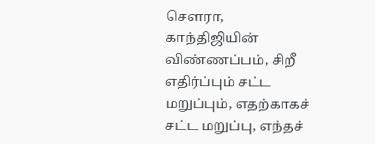சௌரா, காந்திஜியின் விண்ணப்பம், சிறீ எதிர்ப்பும் சட்ட மறுப்பும், எதற்காகச் சட்ட மறுப்பு, எந்தச்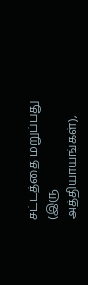சட்டத்தை மறுப்பது (இரு அத்தியாயங்கள்),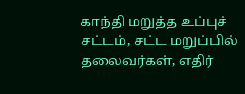காந்தி மறுத்த உப்புச் சட்டம், சட்ட மறுப்பில் தலைவர்கள், எதிர்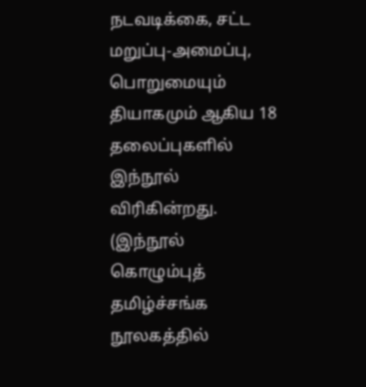நடவடிக்கை, சட்ட மறுப்பு-அமைப்பு, பொறுமையும் தியாகமும் ஆகிய 18 தலைப்புகளில் இந்நூல் விரிகின்றது. (இந்நூல் கொழும்புத் தமிழ்ச்சங்க நூலகத்தில்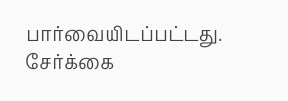பார்வையிடப்பட்டது. சேர்க்கை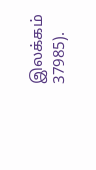இலக்கம் 37985).